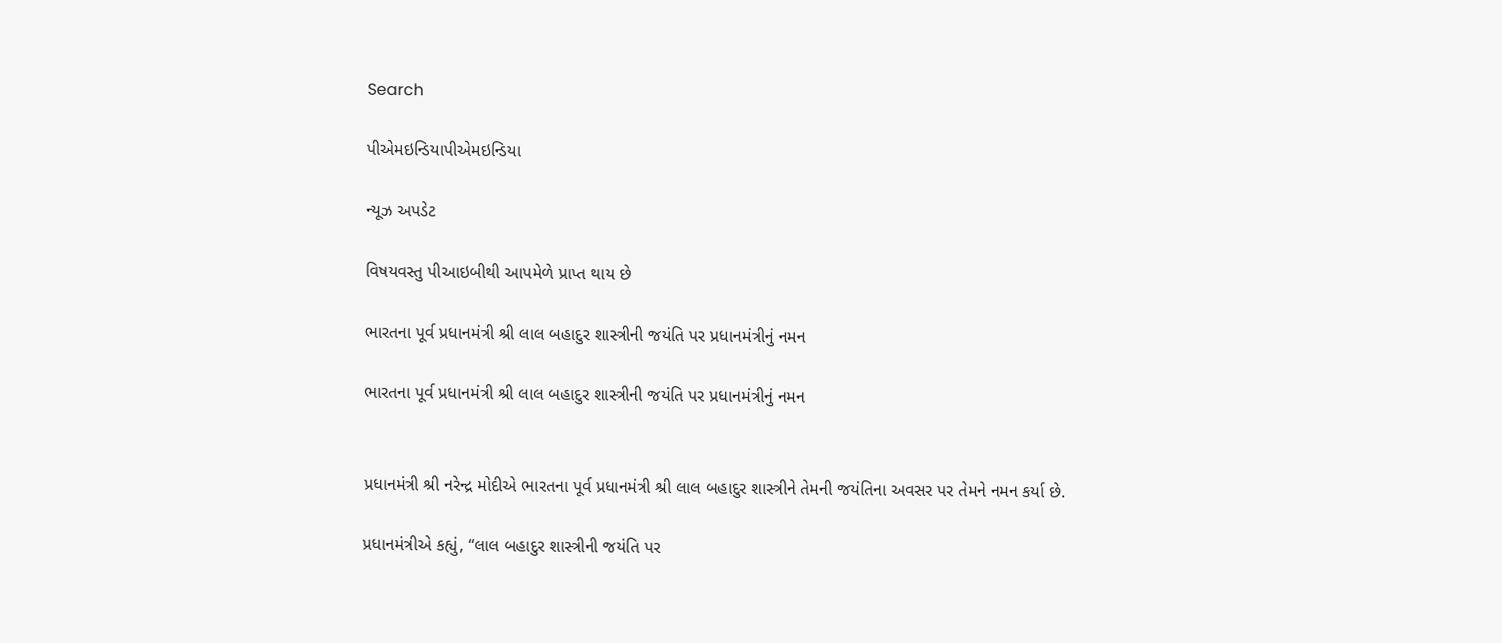Search

પીએમઇન્ડિયાપીએમઇન્ડિયા

ન્યૂઝ અપડેટ

વિષયવસ્તુ પીઆઇબીથી આપમેળે પ્રાપ્ત થાય છે

ભારતના પૂર્વ પ્રધાનમંત્રી શ્રી લાલ બહાદુર શાસ્ત્રીની જયંતિ પર પ્રધાનમંત્રીનું નમન

ભારતના પૂર્વ પ્રધાનમંત્રી શ્રી લાલ બહાદુર શાસ્ત્રીની જયંતિ પર પ્રધાનમંત્રીનું નમન


પ્રધાનમંત્રી શ્રી નરેન્દ્ર મોદીએ ભારતના પૂર્વ પ્રધાનમંત્રી શ્રી લાલ બહાદુર શાસ્ત્રીને તેમની જયંતિના અવસર પર તેમને નમન કર્યા છે.

પ્રધાનમંત્રીએ કહ્યું, “લાલ બહાદુર શાસ્ત્રીની જયંતિ પર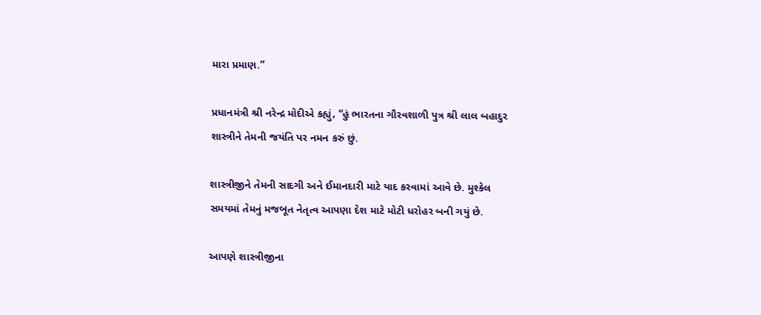મારા પ્રમાણ.”

પ્રધાનમંત્રી શ્રી નરેન્દ્ર મોદીએ કહ્યું, “હું ભારતના ગૌરવશાળી પુત્ર શ્રી લાલ બહાદુર શાસ્ત્રીને તેમની જયંતિ પર નમન કરું છું.

શાસ્ત્રીજીને તેમની સાદગી અને ઈમાનદારી માટે યાદ કરવામાં આવે છે. મુશ્કેલ સમયમાં તેમનું મજબૂત નેતૃત્વ આપણા દેશ માટે મોટી ધરોહર બની ગયું છે.

આપણે શાસ્ત્રીજીના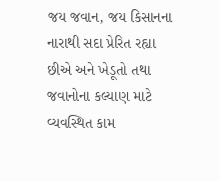જય જવાન, જય કિસાનના નારાથી સદા પ્રેરિત રહ્યા છીએ અને ખેડૂતો તથા જવાનોના કલ્યાણ માટે વ્યવસ્થિત કામ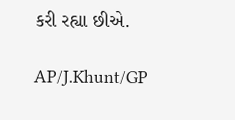કરી રહ્યા છીએ.

AP/J.Khunt/GP